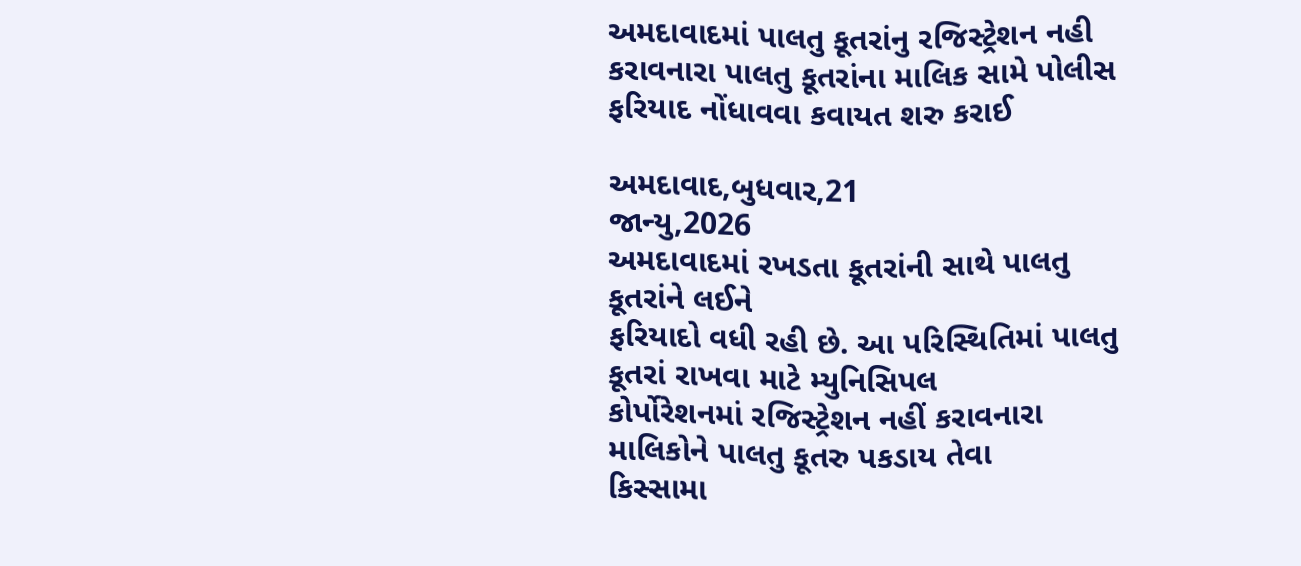અમદાવાદમાં પાલતુ કૂતરાંનુ રજિસ્ટ્રેશન નહી કરાવનારા પાલતુ કૂતરાંના માલિક સામે પોલીસ ફરિયાદ નોંધાવવા કવાયત શરુ કરાઈ

અમદાવાદ,બુધવાર,21
જાન્યુ,2026
અમદાવાદમાં રખડતા કૂતરાંની સાથે પાલતુ કૂતરાંને લઈને
ફરિયાદો વધી રહી છે. આ પરિસ્થિતિમાં પાલતુ કૂતરાં રાખવા માટે મ્યુનિસિપલ
કોર્પોરેશનમાં રજિસ્ટ્રેશન નહીં કરાવનારા માલિકોને પાલતુ કૂતરુ પકડાય તેવા
કિસ્સામા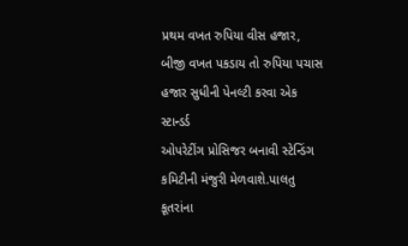પ્રથમ વખત રુપિયા વીસ હજાર,
બીજી વખત પકડાય તો રુપિયા પચાસ હજાર સુધીની પેનલ્ટી કરવા એક સ્ટાન્ડર્ડ
ઓપરેટીંગ પ્રોસિજર બનાવી સ્ટેન્ડિંગ કમિટીની મંજુરી મેળવાશે.પાલતુ કૂતરાંના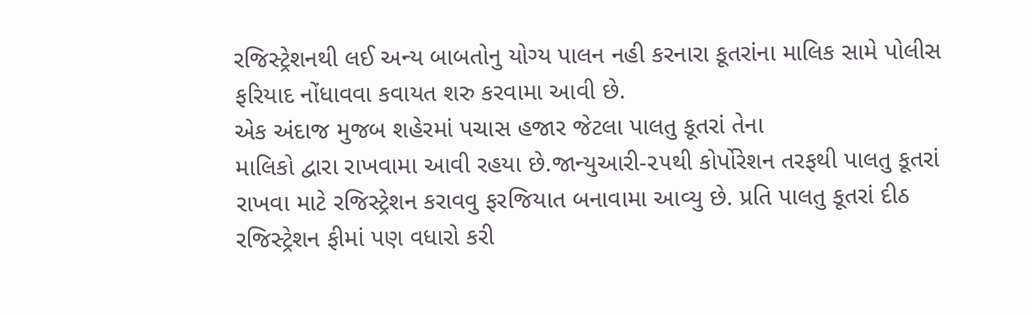રજિસ્ટ્રેશનથી લઈ અન્ય બાબતોનુ યોગ્ય પાલન નહી કરનારા કૂતરાંના માલિક સામે પોલીસ
ફરિયાદ નોંધાવવા કવાયત શરુ કરવામા આવી છે.
એક અંદાજ મુજબ શહેરમાં પચાસ હજાર જેટલા પાલતુ કૂતરાં તેના
માલિકો દ્વારા રાખવામા આવી રહયા છે.જાન્યુઆરી-૨૫થી કોર્પોરેશન તરફથી પાલતુ કૂતરાં
રાખવા માટે રજિસ્ટ્રેશન કરાવવુ ફરજિયાત બનાવામા આવ્યુ છે. પ્રતિ પાલતુ કૂતરાં દીઠ
રજિસ્ટ્રેશન ફીમાં પણ વધારો કરી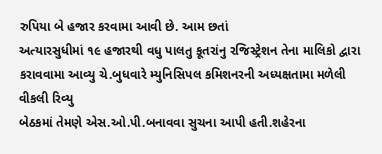રુપિયા બે હજાર કરવામા આવી છે. આમ છતાં
અત્યારસુધીમાં ૧૯ હજારથી વધુ પાલતુ કૂતરાંનુ રજિસ્ટ્રેશન તેના માલિકો દ્વારા
કરાવવામા આવ્યુ ચે.બુધવારે મ્યુનિસિપલ કમિશનરની અધ્યક્ષતામા મળેલી વીકલી રિવ્યુ
બેઠકમાં તેમણે એસ.ઓ.પી.બનાવવા સુચના આપી હતી.શહેરના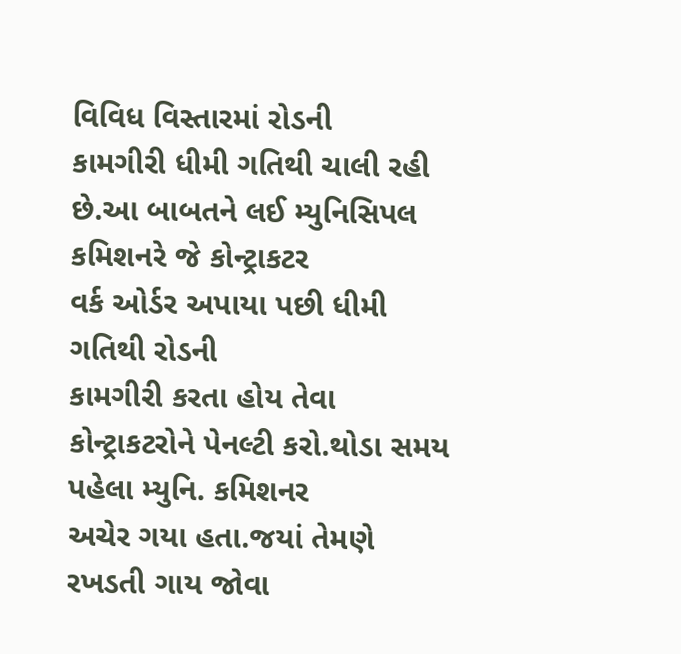વિવિધ વિસ્તારમાં રોડની
કામગીરી ધીમી ગતિથી ચાલી રહી છે.આ બાબતને લઈ મ્યુનિસિપલ કમિશનરે જે કોન્ટ્રાકટર
વર્ક ઓર્ડર અપાયા પછી ધીમી ગતિથી રોડની
કામગીરી કરતા હોય તેવા કોન્ટ્રાકટરોને પેનલ્ટી કરો.થોડા સમય પહેલા મ્યુનિ. કમિશનર
અચેર ગયા હતા.જયાં તેમણે રખડતી ગાય જોવા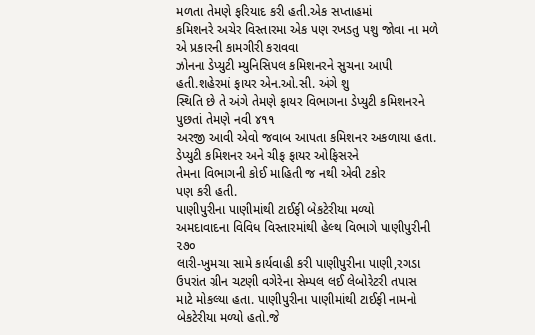મળતા તેમણે ફરિયાદ કરી હતી.એક સપ્તાહમાં
કમિશનરે અચેર વિસ્તારમા એક પણ રખડતુ પશુ જોવા ના મળે એ પ્રકારની કામગીરી કરાવવા
ઝોનના ડેપ્યુટી મ્યુનિસિપલ કમિશનરને સુચના આપી હતી.શહેરમાં ફાયર એન.ઓ.સી. અંગે શુ
સ્થિતિ છે તે અંગે તેમણે ફાયર વિભાગના ડેપ્યુટી કમિશનરને પુછતાં તેમણે નવી ૪૧૧
અરજી આવી એવો જવાબ આપતા કમિશનર અકળાયા હતા. ડેપ્યુટી કમિશનર અને ચીફ ફાયર ઓફિસરને
તેમના વિભાગની કોઈ માહિતી જ નથી એવી ટકોર
પણ કરી હતી.
પાણીપુરીના પાણીમાંથી ટાઈફી બેકટેરીયા મળ્યો
અમદાવાદના વિવિધ વિસ્તારમાંથી હેલ્થ વિભાગે પાણીપુરીની ૨૭૦
લારી-ખુમચા સામે કાર્યવાહી કરી પાણીપુરીના પાણી,રગડા ઉપરાંત ગ્રીન ચટણી વગેરેના સેમ્પલ લઈ લેબોરેટરી તપાસ
માટે મોકલ્યા હતા. પાણીપુરીના પાણીમાંથી ટાઈફી નામનો બેકટેરીયા મળ્યો હતો.જે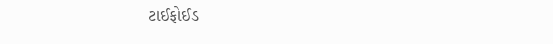ટાઈફોઈડ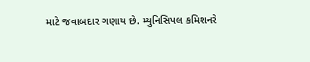માટે જવાબદાર ગણાય છે. મ્યુનિસિપલ કમિશનરે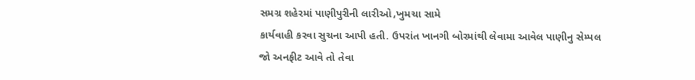સમગ્ર શહેરમાં પાણીપુરીની લારીઓ,ખુમચા સામે
કાર્યવાહી કરવા સુચના આપી હતી. ઉપરાંત ખાનગી બોરમાંથી લેવામા આવેલ પાણીનુ સેમ્પલ
જો અનફીટ આવે તો તેવા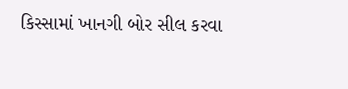કિસ્સામાં ખાનગી બોર સીલ કરવા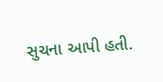સુચના આપી હતી.